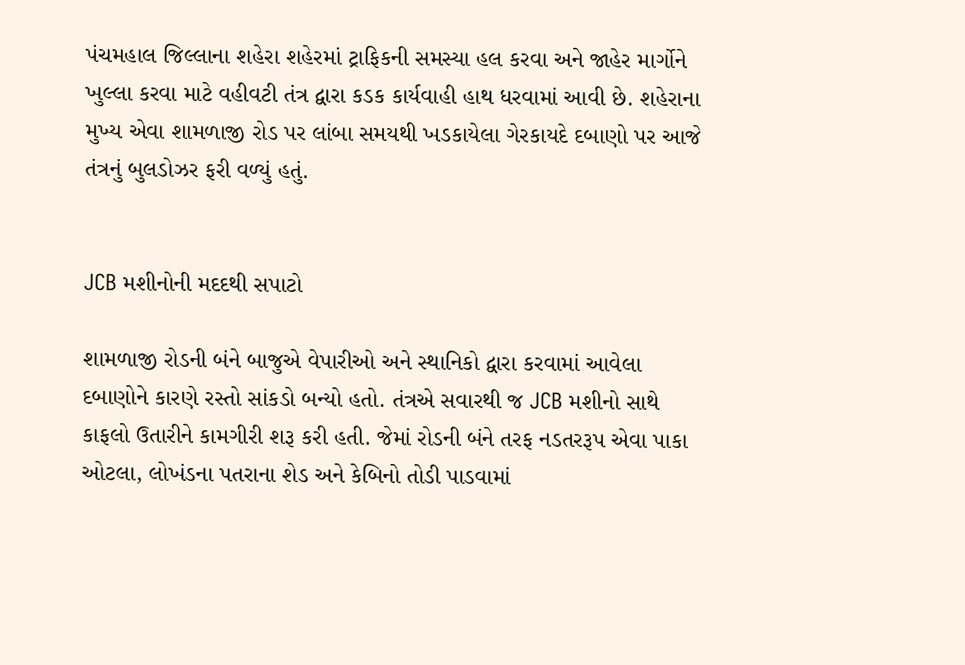પંચમહાલ જિલ્લાના શહેરા શહેરમાં ટ્રાફિકની સમસ્યા હલ કરવા અને જાહેર માર્ગોને ખુલ્લા કરવા માટે વહીવટી તંત્ર દ્વારા કડક કાર્યવાહી હાથ ધરવામાં આવી છે. શહેરાના મુખ્ય એવા શામળાજી રોડ પર લાંબા સમયથી ખડકાયેલા ગેરકાયદે દબાણો પર આજે તંત્રનું બુલડોઝર ફરી વળ્યું હતું.


JCB મશીનોની મદદથી સપાટો

શામળાજી રોડની બંને બાજુએ વેપારીઓ અને સ્થાનિકો દ્વારા કરવામાં આવેલા દબાણોને કારણે રસ્તો સાંકડો બન્યો હતો. તંત્રએ સવારથી જ JCB મશીનો સાથે કાફલો ઉતારીને કામગીરી શરૂ કરી હતી. જેમાં રોડની બંને તરફ નડતરરૂપ એવા પાકા ઓટલા, લોખંડના પતરાના શેડ અને કેબિનો તોડી પાડવામાં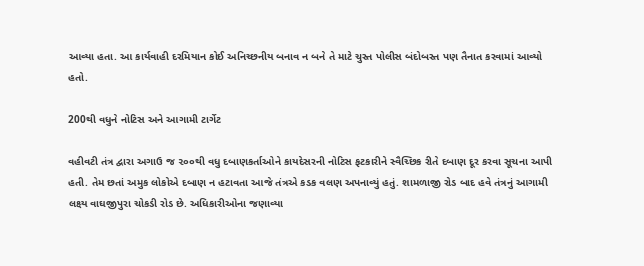આવ્યા હતા. આ કાર્યવાહી દરમિયાન કોઈ અનિચ્છનીય બનાવ ન બને તે માટે ચુસ્ત પોલીસ બંદોબસ્ત પણ તૈનાત કરવામાં આવ્યો હતો.

200થી વધુને નોટિસ અને આગામી ટાર્ગેટ

વહીવટી તંત્ર દ્વારા અગાઉ જ ૨૦૦થી વધુ દબાણકર્તાઓને કાયદેસરની નોટિસ ફટકારીને સ્વૈચ્છિક રીતે દબાણ દૂર કરવા સૂચના આપી હતી. તેમ છતાં અમુક લોકોએ દબાણ ન હટાવતા આજે તંત્રએ કડક વલણ અપનાવ્યું હતું. શામળાજી રોડ બાદ હવે તંત્રનું આગામી લક્ષ્ય વાઘજીપુરા ચોકડી રોડ છે. અધિકારીઓના જણાવ્યા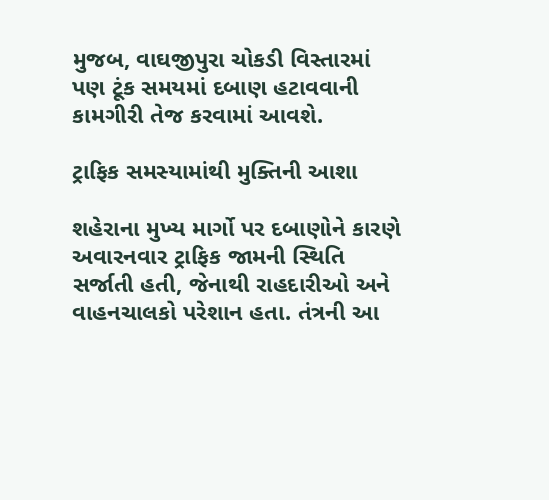મુજબ, વાઘજીપુરા ચોકડી વિસ્તારમાં પણ ટૂંક સમયમાં દબાણ હટાવવાની કામગીરી તેજ કરવામાં આવશે.

ટ્રાફિક સમસ્યામાંથી મુક્તિની આશા

શહેરાના મુખ્ય માર્ગો પર દબાણોને કારણે અવારનવાર ટ્રાફિક જામની સ્થિતિ સર્જાતી હતી, જેનાથી રાહદારીઓ અને વાહનચાલકો પરેશાન હતા. તંત્રની આ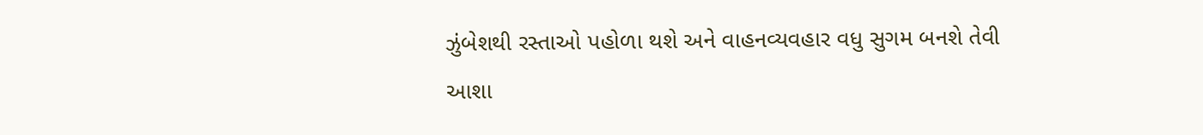ઝુંબેશથી રસ્તાઓ પહોળા થશે અને વાહનવ્યવહાર વધુ સુગમ બનશે તેવી આશા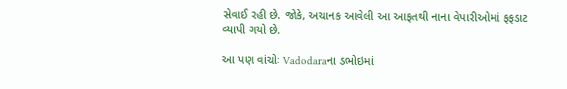સેવાઈ રહી છે. જોકે, અચાનક આવેલી આ આફતથી નાના વેપારીઓમાં ફફડાટ વ્યાપી ગયો છે.

આ પણ વાંચોઃ Vadodaraના ડભોઇમાં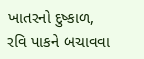ખાતરનો દુષ્કાળ, રવિ પાકને બચાવવા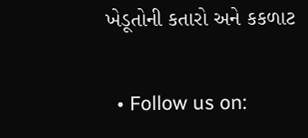ખેડૂતોની કતારો અને કકળાટ


  • Follow us on: